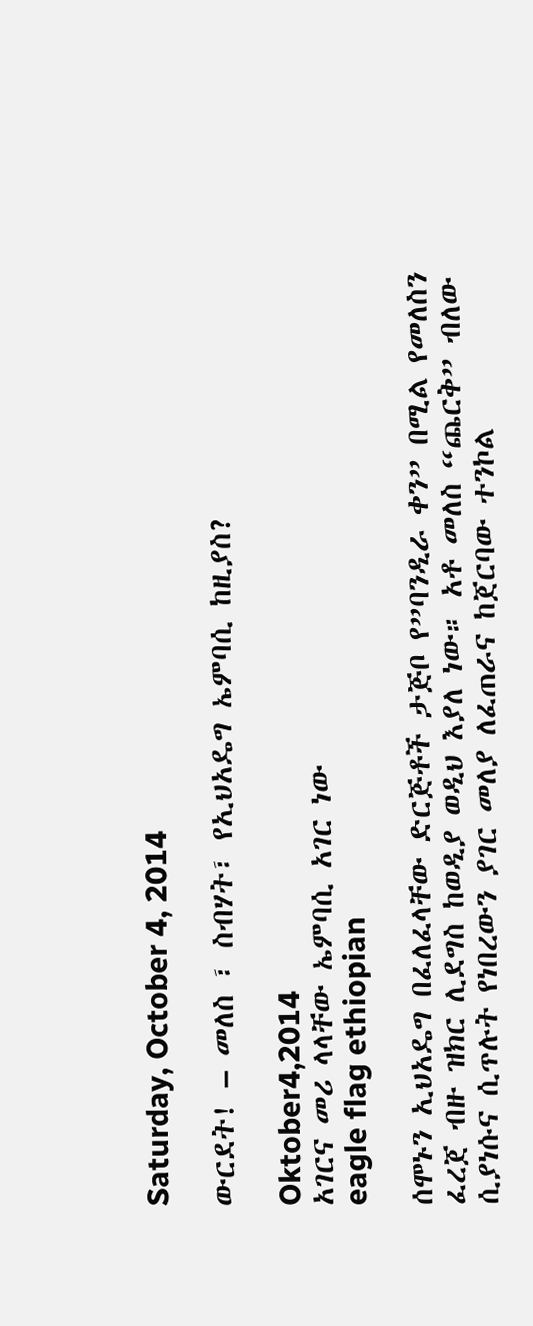Saturday, October 4, 2014

ውርደት! – መለስ ፣ ስብሃት፣ የኢህአዴግ ኤምባሲ ከዚያስ?

Oktober4,2014
አገርና መሪ ላላቸው ኤምባሲ አገር ነው
eagle flag ethiopian

ሰሞኑን ኢህአዴግ በፈለፈላቸው ድርጅቶች ታጅቦ የ”ባንዲራ ቀን” በሚል የመለስን ፈረጀ ብዙ ዝክር ሊደግስ ከወዲያ ወዲህ እያለ ነው። አቶ መለስ “ጨርቅ” ብለው ሲያነሱና ሲጥሉት የነበረውን ያገር መለያ ለፈጠራና ከጀርባው ተንኮል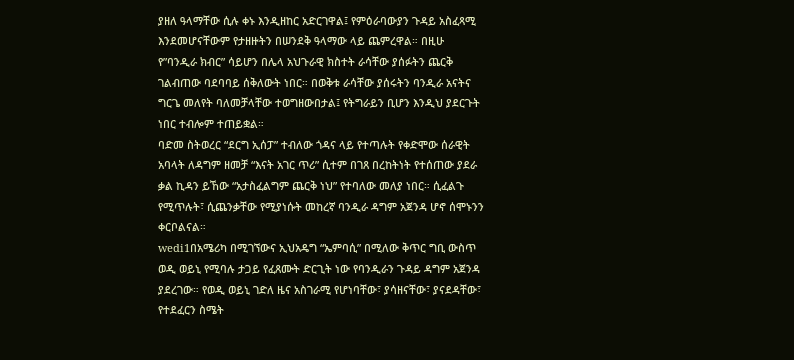ያዘለ ዓላማቸው ሲሉ ቀኑ እንዲዘከር አድርገዋል፤ የምዕራባውያን ጉዳይ አስፈጻሚ እንደመሆናቸውም የታዘዙትን በሠንደቅ ዓላማው ላይ ጨምረዋል። በዚሁ የ”ባንዲራ ክብር” ሳይሆን በሌላ አህጉራዊ ክስተት ራሳቸው ያሰፉትን ጨርቅ ገልብጠው ባደባባይ ሰቅለውት ነበር። በወቅቱ ራሳቸው ያሰሩትን ባንዲራ አናትና ግርጌ መለየት ባለመቻላቸው ተወግዘውበታል፤ የትግራይን ቢሆን እንዲህ ያደርጉት ነበር ተብሎም ተጠይቋል።
ባድመ ስትወረር “ደርግ ኢሰፓ” ተብለው ጎዳና ላይ የተጣሉት የቀድሞው ሰራዊት አባላት ለዳግም ዘመቻ “እናት አገር ጥሪ” ሲተም በገጸ በረከትነት የተሰጠው ያደራ ቃል ኪዳን ይኸው “አታስፈልግም ጨርቅ ነህ” የተባለው መለያ ነበር። ሲፈልጉ የሚጥሉት፣ ሲጨንቃቸው የሚያነሱት መከረኛ ባንዲራ ዳግም አጀንዳ ሆኖ ሰሞኑንን ቀርቦልናል።
wedi1በአሜሪካ በሚገኘውና ኢህአዴግ “ኤምባሲ” በሚለው ቅጥር ግቢ ውስጥ ወዲ ወይኒ የሚባሉ ታጋይ የፈጸሙት ድርጊት ነው የባንዲራን ጉዳይ ዳግም አጀንዳ ያደረገው። የወዲ ወይኒ ገድለ ዜና አስገራሚ የሆነባቸው፣ ያሳዘናቸው፣ ያናደዳቸው፣ የተደፈርን ስሜት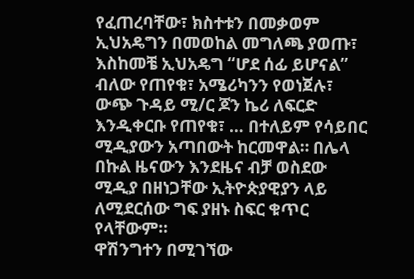የፈጠረባቸው፣ ክስተቱን በመቃወም ኢህአዴግን በመወከል መግለጫ ያወጡ፣ እስከመቼ ኢህአዴግ “ሆደ ሰፊ ይሆናል” ብለው የጠየቁ፣ አሜሪካንን የወነጀሉ፣ ውጭ ጉዳይ ሚ/ር ጆን ኬሪ ለፍርድ እንዲቀርቡ የጠየቁ፣ … በተለይም የሳይበር ሚዲያውን አጣበውት ከርመዋል። በሌላ በኩል ዜናውን እንደዜና ብቻ ወስደው ሚዲያ በዘነጋቸው ኢትዮጵያዊያን ላይ ለሚደርሰው ግፍ ያዘኑ ስፍር ቁጥር የላቸውም።
ዋሽንግተን በሚገኘው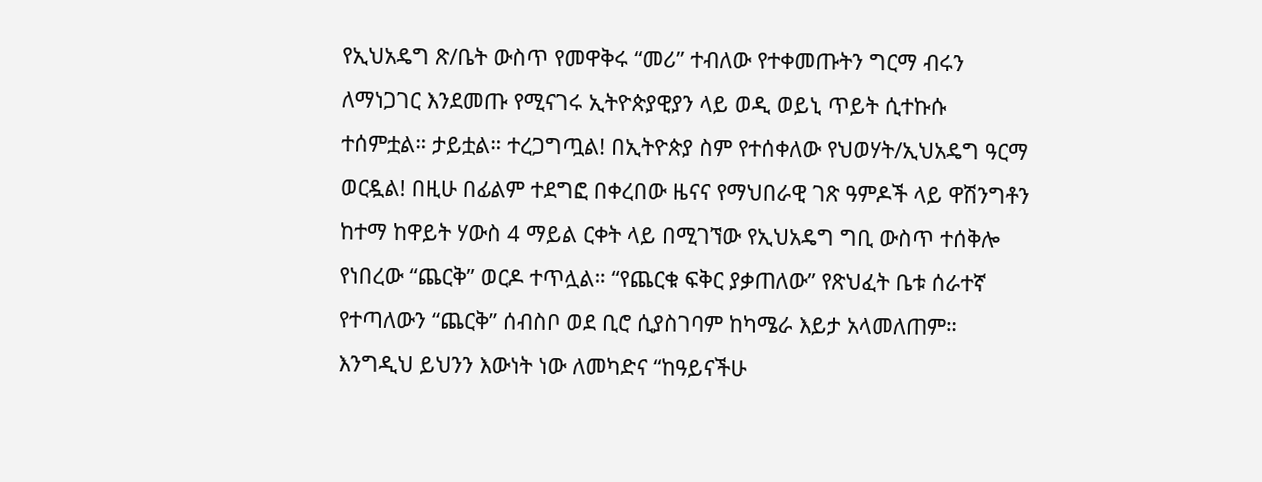የኢህአዴግ ጽ/ቤት ውስጥ የመዋቅሩ “መሪ” ተብለው የተቀመጡትን ግርማ ብሩን ለማነጋገር እንደመጡ የሚናገሩ ኢትዮጵያዊያን ላይ ወዲ ወይኒ ጥይት ሲተኩሱ ተሰምቷል። ታይቷል። ተረጋግጧል! በኢትዮጵያ ስም የተሰቀለው የህወሃት/ኢህአዴግ ዓርማ ወርዷል! በዚሁ በፊልም ተደግፎ በቀረበው ዜናና የማህበራዊ ገጽ ዓምዶች ላይ ዋሽንግቶን ከተማ ከዋይት ሃውስ 4 ማይል ርቀት ላይ በሚገኘው የኢህአዴግ ግቢ ውስጥ ተሰቅሎ የነበረው “ጨርቅ” ወርዶ ተጥሏል። “የጨርቁ ፍቅር ያቃጠለው” የጽህፈት ቤቱ ሰራተኛ የተጣለውን “ጨርቅ” ሰብስቦ ወደ ቢሮ ሲያስገባም ከካሜራ እይታ አላመለጠም። እንግዲህ ይህንን እውነት ነው ለመካድና “ከዓይናችሁ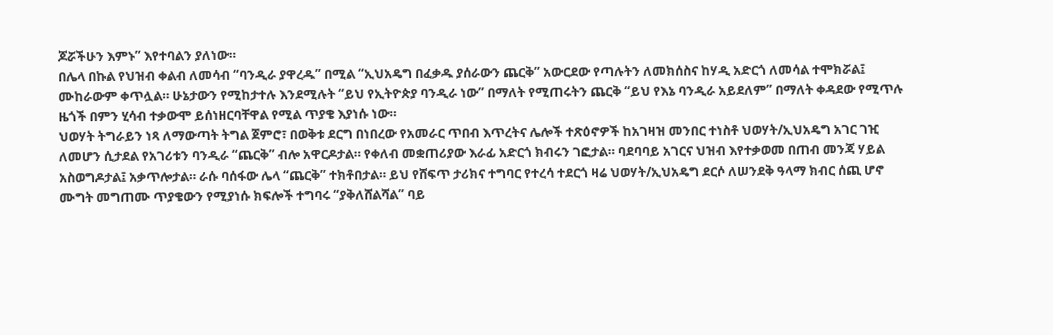ጆሯችሁን እምኑ” እየተባልን ያለነው።
በሌላ በኩል የህዝብ ቀልብ ለመሳብ “ባንዲራ ያዋረዱ” በሚል “ኢህአዴግ በፈቃዱ ያሰራውን ጨርቅ” አውርደው የጣሉትን ለመክሰስና ከሃዲ አድርጎ ለመሳል ተሞክሯል፤ ሙከራውም ቀጥሏል። ሁኔታውን የሚከታተሉ እንደሚሉት “ይህ የኢትዮጵያ ባንዲራ ነው” በማለት የሚጠሩትን ጨርቅ “ይህ የእኔ ባንዲራ አይደለም” በማለት ቀዳደው የሚጥሉ ዜጎች በምን ሂሳብ ተቃውሞ ይሰነዘርባቸዋል የሚል ጥያቄ እያነሱ ነው።
ህወሃት ትግራይን ነጻ ለማውጣት ትግል ጀምሮ፣ በወቅቱ ደርግ በነበረው የአመራር ጥበብ እጥረትና ሌሎች ተጽዕኖዎች ከአገዛዝ መንበር ተነስቶ ህወሃት/ኢህአዴግ አገር ገዢ ለመሆን ሲታደል የአገሪቱን ባንዲራ “ጨርቅ” ብሎ አዋርዶታል። የቀለብ መቋጠሪያው እራፊ አድርጎ ክብሩን ገፎታል። ባደባባይ አገርና ህዝብ እየተቃወመ በጠብ መንጃ ሃይል አስወግዶታል፤ አቃጥሎታል። ራሱ ባሰፋው ሌላ “ጨርቅ” ተክቶበታል። ይህ የሸፍጥ ታሪክና ተግባር የተረሳ ተደርጎ ዛሬ ህወሃት/ኢህአዴግ ደርሶ ለሠንደቅ ዓላማ ክብር ሰጪ ሆኖ ሙግት መግጠሙ ጥያቄውን የሚያነሱ ክፍሎች ተግባሩ “ያቅለሸልሻል” ባይ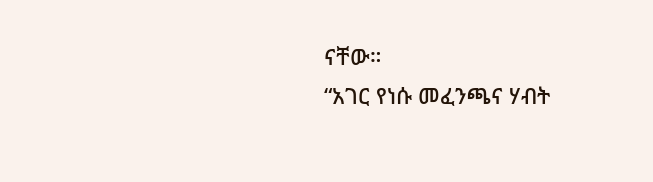ናቸው።
“አገር የነሱ መፈንጫና ሃብት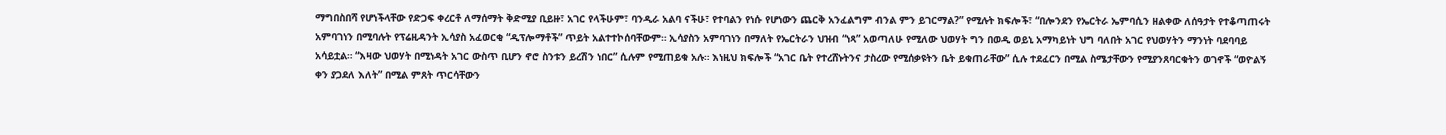ማግበስበሻ የሆነችላቸው የድጋፍ ቀረርቶ ለማሰማት ቅድሚያ ቢይዙ፣ አገር የላችሁም፣ ባንዲራ አልባ ናችሁ፣ የተባልን የነሱ የሆነውን ጨርቅ አንፈልግም ብንል ምን ይገርማል?” የሚሉት ክፍሎች፣ “በሎንደን የኤርትራ ኤምባሲን ዘልቀው ለሰዓታት የተቆጣጠሩት አምባገነን በሚባሉት የፕሬዚዳንት ኢሳያስ አፈወርቂ “ዲፕሎማቶች” ጥይት አልተተኮሰባቸውም። ኢሳያስን አምባገነን በማለት የኤርትራን ህዝብ “ነጻ” አወጣለሁ የሚለው ህወሃት ግን በወዲ ወይኒ አማካይነት ህግ ባለበት አገር የህወሃትን ማንነት ባደባባይ አሳይቷል። “እዛው ህወሃት በሚነዳት አገር ውስጥ ቢሆን ኖሮ ስንቱን ይረሽን ነበር” ሲሉም የሚጠይቁ አሉ። እነዚህ ክፍሎች “አገር ቤት የተረሸኑትንና ታስረው የሚሰቃዩትን ቤት ይቁጠራቸው” ሲሉ ተደፈርን በሚል ስሜታቸውን የሚያንጸባርቁትን ወገኖች “ወዮልኝ ቀን ያጋደለ እለት” በሚል ምጸት ጥርሳቸውን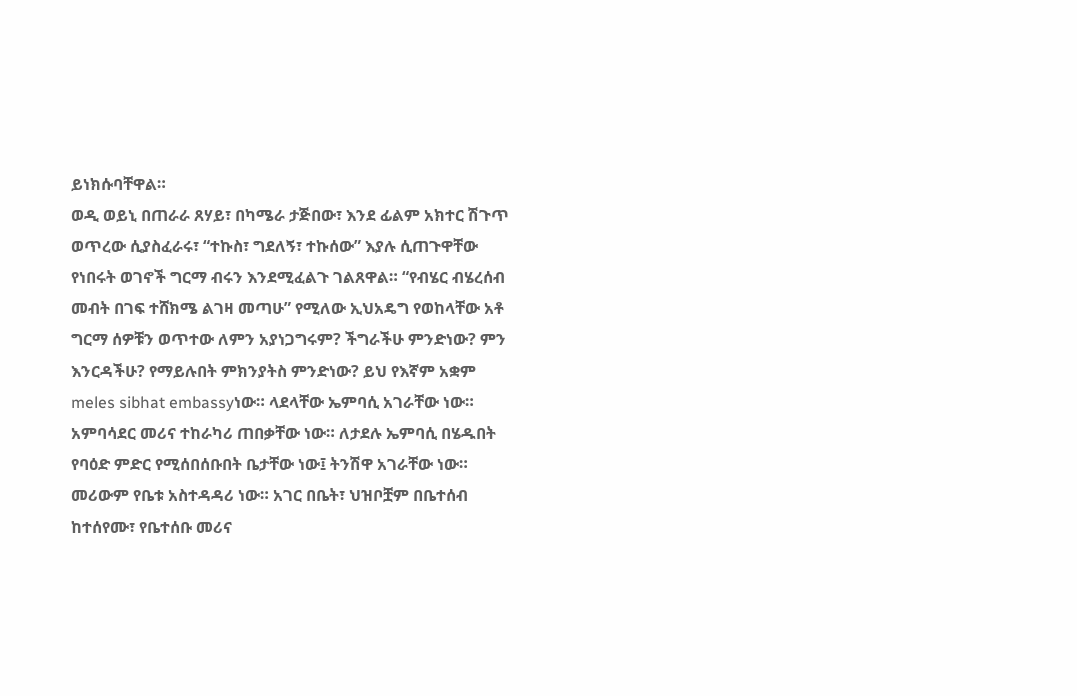ይነክሱባቸዋል።
ወዲ ወይኒ በጠራራ ጸሃይ፣ በካሜራ ታጅበው፣ እንደ ፊልም አክተር ሽጉጥ ወጥረው ሲያስፈራሩ፣ “ተኩስ፣ ግደለኝ፣ ተኩሰው” እያሉ ሲጠጉዋቸው የነበሩት ወገኖች ግርማ ብሩን እንደሚፈልጉ ገልጸዋል። “የብሄር ብሄረሰብ መብት በገፍ ተሸክሜ ልገዛ መጣሁ” የሚለው ኢህአዴግ የወከላቸው አቶ ግርማ ሰዎቹን ወጥተው ለምን አያነጋግሩም? ችግራችሁ ምንድነው? ምን እንርዳችሁ? የማይሉበት ምክንያትስ ምንድነው? ይህ የእኛም አቋም meles sibhat embassyነው። ላደላቸው ኤምባሲ አገራቸው ነው። አምባሳደር መሪና ተከራካሪ ጠበቃቸው ነው። ለታደሉ ኤምባሲ በሄዱበት የባዕድ ምድር የሚሰበሰቡበት ቤታቸው ነው፤ ትንሽዋ አገራቸው ነው። መሪውም የቤቱ አስተዳዳሪ ነው። አገር በቤት፣ ህዝቦቿም በቤተሰብ ከተሰየሙ፣ የቤተሰቡ መሪና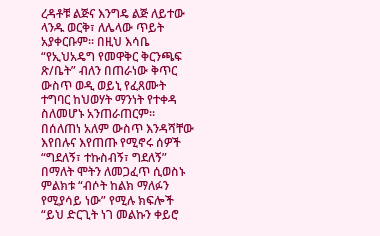ረዳቶቹ ልጅና እንግዴ ልጅ ለይተው ላንዱ ወርቅ፣ ለሌላው ጥይት አያቀርቡም። በዚህ እሳቤ “የኢህአዴግ የመዋቅር ቅርንጫፍ ጽ/ቤት” ብለን በጠራነው ቅጥር ውስጥ ወዲ ወይኒ የፈጸሙት ተግባር ከህወሃት ማንነት የተቀዳ ስለመሆኑ አንጠራጠርም።
በሰለጠነ አለም ውስጥ እንዳሻቸው እየበሉና እየጠጡ የሚኖሩ ሰዎች “ግደለኝ፣ ተኩስብኝ፣ ግደለኝ” በማለት ሞትን ለመጋፈጥ ሲወስኑ ምልክቱ “ብሶት ከልክ ማለፉን የሚያሳይ ነው” የሚሉ ክፍሎች “ይህ ድርጊት ነገ መልኩን ቀይሮ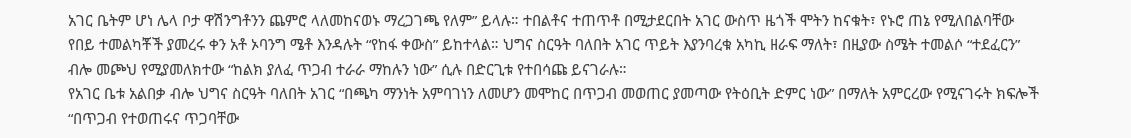አገር ቤትም ሆነ ሌላ ቦታ ዋሽንግቶንን ጨምሮ ላለመከናወኑ ማረጋገጫ የለም” ይላሉ። ተበልቶና ተጠጥቶ በሚታደርበት አገር ውስጥ ዜጎች ሞትን ከናቁት፣ የኑሮ ጠኔ የሚለበልባቸው የበይ ተመልካቾች ያመረሩ ቀን አቶ ኦባንግ ሜቶ እንዳሉት “የከፋ ቀውስ” ይከተላል። ህግና ስርዓት ባለበት አገር ጥይት እያንባረቁ አካኪ ዘራፍ ማለት፣ በዚያው ስሜት ተመልሶ “ተደፈርን” ብሎ መጮህ የሚያመለክተው “ከልክ ያለፈ ጥጋብ ተራራ ማከሉን ነው” ሲሉ በድርጊቱ የተበሳጩ ይናገራሉ።
የአገር ቤቱ አልበቃ ብሎ ህግና ስርዓት ባለበት አገር “በጫካ ማንነት አምባገነን ለመሆን መሞከር በጥጋብ መወጠር ያመጣው የትዕቢት ድምር ነው” በማለት አምርረው የሚናገሩት ክፍሎች “በጥጋብ የተወጠሩና ጥጋባቸው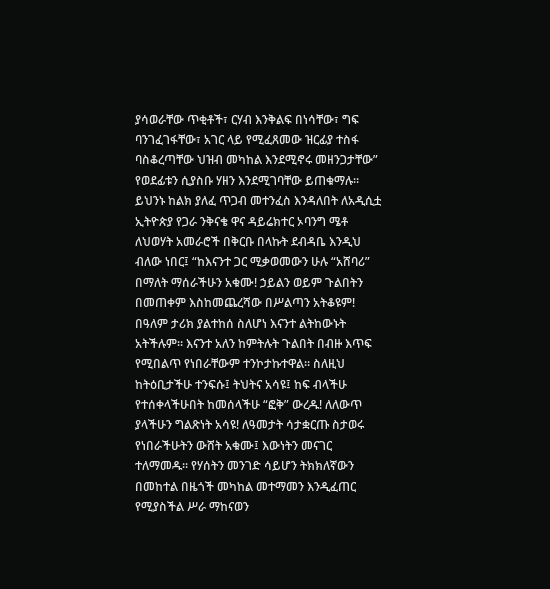ያሳወራቸው ጥቂቶች፣ ርሃብ እንቅልፍ በነሳቸው፣ ግፍ ባንገፈገፋቸው፣ አገር ላይ የሚፈጸመው ዝርፊያ ተስፋ ባስቆረጣቸው ህዝብ መካከል እንደሚኖሩ መዘንጋታቸው” የወደፊቱን ሲያስቡ ሃዘን እንደሚገባቸው ይጠቁማሉ።
ይህንኑ ከልክ ያለፈ ጥጋብ መተንፈስ እንዳለበት ለአዲሲቷ ኢትዮጵያ የጋራ ንቅናቄ ዋና ዳይሬክተር ኦባንግ ሜቶ ለህወሃት አመራሮች በቅርቡ በላኩት ደብዳቤ እንዲህ ብለው ነበር፤ “ከእናንተ ጋር ሚቃወመውን ሁሉ “አሸባሪ” በማለት ማሰራችሁን አቁሙ! ኃይልን ወይም ጉልበትን በመጠቀም እስከመጨረሻው በሥልጣን አትቆዩም! በዓለም ታሪክ ያልተከሰ ስለሆነ እናንተ ልትከውኑት አትችሉም። እናንተ አለን ከምትሉት ጉልበት በብዙ እጥፍ የሚበልጥ የነበራቸውም ተንኮታኩተዋል። ስለዚህ ከትዕቢታችሁ ተንፍሱ፤ ትህትና አሳዩ፤ ከፍ ብላችሁ የተሰቀላችሁበት ከመሰላችሁ “ፎቅ” ውረዱ! ለለውጥ ያላችሁን ግልጽነት አሳዩ! ለዓመታት ሳታቋርጡ ስታወሩ የነበራችሁትን ውሸት አቁሙ፤ እውነትን መናገር ተለማመዱ። የሃሰትን መንገድ ሳይሆን ትክክለኛውን በመከተል በዜጎች መካከል መተማመን እንዲፈጠር የሚያስችል ሥራ ማከናወን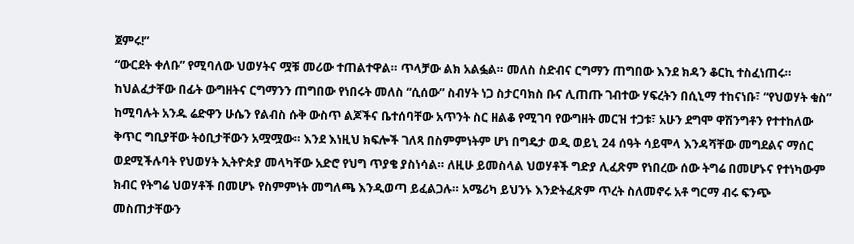ጀምሩ!”
“ውርደት ቀለቡ” የሚባለው ህወሃትና ሟቹ መሪው ተጠልተዋል። ጥላቻው ልክ አልፏል። መለስ ስድብና ርግማን ጠግበው እንደ ክዳን ቆርኪ ተስፈነጠሩ። ከህልፈታቸው በፊት ውግዘትና ርግማንን ጠግበው የነበሩት መለስ “ሲሰው” ስብሃት ነጋ ስታርባክስ ቡና ሊጠጡ ገብተው ሃፍረትን በሲኒማ ተከናነቡ፣ “የህወሃት ቁስ” ከሚባሉት አንዱ ሬድዋን ሁሴን የልብስ ሱቅ ውስጥ ልጆችና ቤተሰባቸው አጥንት ስር ዘልቆ የሚገባ የውግዘት መርዝ ተጋቱ፣ አሁን ደግሞ ዋሽንግቶን የተተከለው ቅጥር ግቢያቸው ትዕቢታቸውን አሟሟው። እንደ እነዚህ ክፍሎች ገለጻ በስምምነትም ሆነ በግዴታ ወዲ ወይኒ 24 ሰዓት ሳይሞላ እንዳሻቸው መግደልና ማሰር ወደሚችሉባት የህወሃት ኢትዮጵያ መላካቸው አድሮ የህግ ጥያቄ ያስነሳል። ለዚሁ ይመስላል ህወሃቶች ግድያ ሊፈጽም የነበረው ሰው ትግሬ በመሆኑና የተነካውም ክብር የትግሬ ህወሃቶች በመሆኑ የስምምነት መግለጫ እንዲወጣ ይፈልጋሉ። አሜሪካ ይህንኑ እንድትፈጽም ጥረት ስለመኖሩ አቶ ግርማ ብሩ ፍንጭ መስጠታቸውን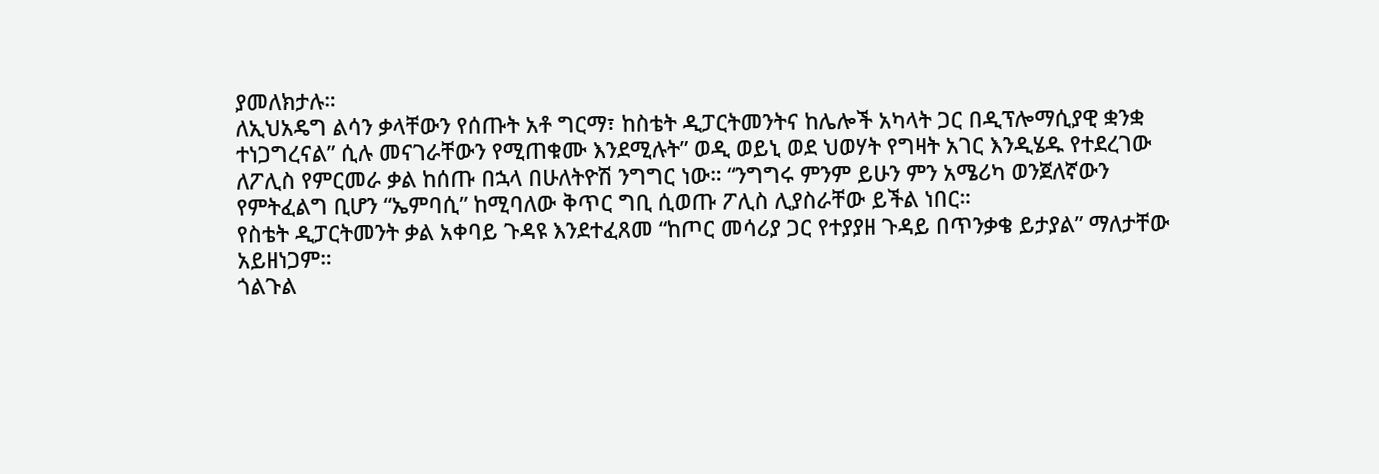ያመለክታሉ።
ለኢህአዴግ ልሳን ቃላቸውን የሰጡት አቶ ግርማ፣ ከስቴት ዲፓርትመንትና ከሌሎች አካላት ጋር በዲፕሎማሲያዊ ቋንቋ ተነጋግረናል” ሲሉ መናገራቸውን የሚጠቁሙ እንደሚሉት” ወዲ ወይኒ ወደ ህወሃት የግዛት አገር እንዲሄዱ የተደረገው ለፖሊስ የምርመራ ቃል ከሰጡ በኋላ በሁለትዮሽ ንግግር ነው። “ንግግሩ ምንም ይሁን ምን አሜሪካ ወንጀለኛውን የምትፈልግ ቢሆን “ኤምባሲ” ከሚባለው ቅጥር ግቢ ሲወጡ ፖሊስ ሊያስራቸው ይችል ነበር።
የስቴት ዲፓርትመንት ቃል አቀባይ ጉዳዩ እንደተፈጸመ “ከጦር መሳሪያ ጋር የተያያዘ ጉዳይ በጥንቃቄ ይታያል” ማለታቸው አይዘነጋም።
ጎልጉል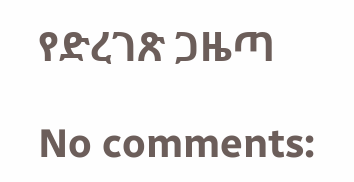የድረገጽ ጋዜጣ

No comments: